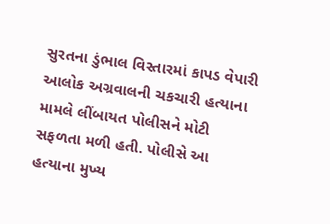સુરતના ડુંભાલ વિસ્તારમાં કાપડ વેપારી આલોક અગ્રવાલની ચકચારી હત્યાના મામલે લીંબાયત પોલીસને મોટી સફળતા મળી હતી. પોલીસે આ હત્યાના મુખ્ય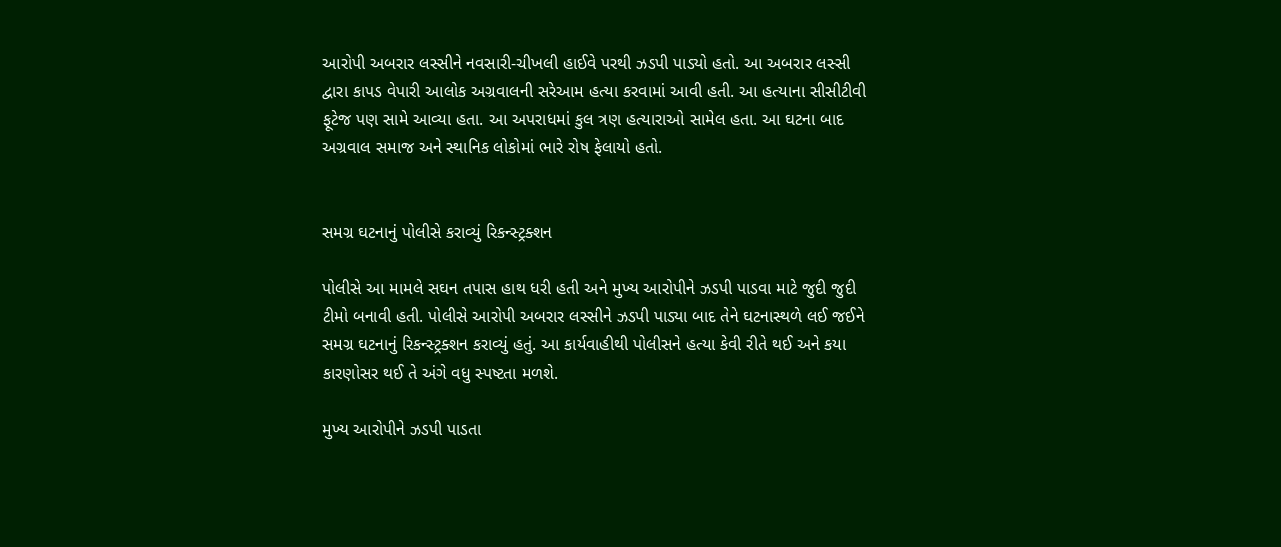આરોપી અબરાર લસ્સીને નવસારી-ચીખલી હાઈવે પરથી ઝડપી પાડ્યો હતો. આ અબરાર લસ્સી દ્વારા કાપડ વેપારી આલોક અગ્રવાલની સરેઆમ હત્યા કરવામાં આવી હતી. આ હત્યાના સીસીટીવી ફૂટેજ પણ સામે આવ્યા હતા. આ અપરાધમાં કુલ ત્રણ હત્યારાઓ સામેલ હતા. આ ઘટના બાદ અગ્રવાલ સમાજ અને સ્થાનિક લોકોમાં ભારે રોષ ફેલાયો હતો.


સમગ્ર ઘટનાનું પોલીસે કરાવ્યું રિકન્સ્ટ્રક્શન

પોલીસે આ મામલે સઘન તપાસ હાથ ધરી હતી અને મુખ્ય આરોપીને ઝડપી પાડવા માટે જુદી જુદી ટીમો બનાવી હતી. પોલીસે આરોપી અબરાર લસ્સીને ઝડપી પાડ્યા બાદ તેને ઘટનાસ્થળે લઈ જઈને સમગ્ર ઘટનાનું રિકન્સ્ટ્રક્શન કરાવ્યું હતું. આ કાર્યવાહીથી પોલીસને હત્યા કેવી રીતે થઈ અને કયા કારણોસર થઈ તે અંગે વધુ સ્પષ્ટતા મળશે.

મુખ્ય આરોપીને ઝડપી પાડતા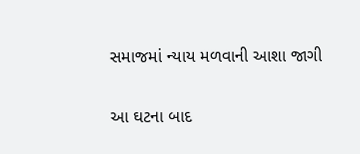સમાજમાં ન્યાય મળવાની આશા જાગી

આ ઘટના બાદ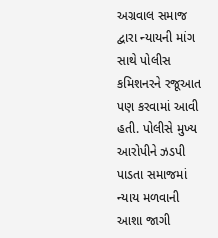અગ્રવાલ સમાજ દ્વારા ન્યાયની માંગ સાથે પોલીસ કમિશનરને રજૂઆત પણ કરવામાં આવી હતી. પોલીસે મુખ્ય આરોપીને ઝડપી પાડતા સમાજમાં ન્યાય મળવાની આશા જાગી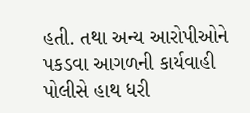હતી. તથા અન્ય આરોપીઓને પકડવા આગળની કાર્યવાહી પોલીસે હાથ ધરી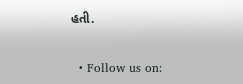હતી.


  • Follow us on: